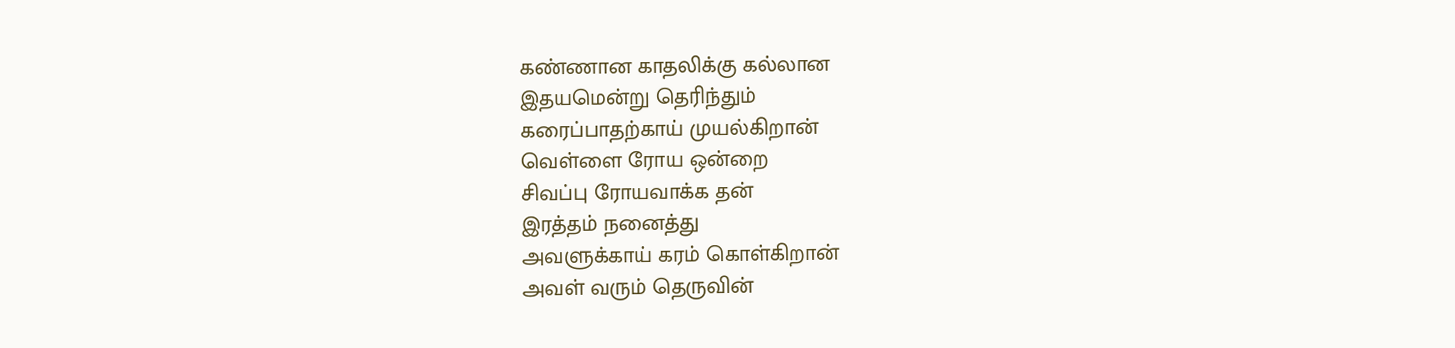கண்ணான காதலிக்கு கல்லான
இதயமென்று தெரிந்தும்
கரைப்பாதற்காய் முயல்கிறான்
வெள்ளை ரோய ஒன்றை
சிவப்பு ரோயவாக்க தன்
இரத்தம் நனைத்து
அவளுக்காய் கரம் கொள்கிறான்
அவள் வரும் தெருவின்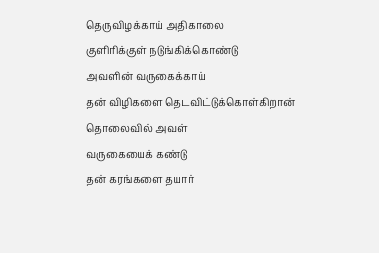தெருவிழக்காய் அதிகாலை
குளிரிக்குள் நடுங்கிக்கொண்டு
அவளின் வருகைக்காய்
தன் விழிகளை தெடவிட்டுக்கொள்கிறான்
தொலைவில் அவள்
வருகையைக் கண்டு
தன் கரங்களை தயார்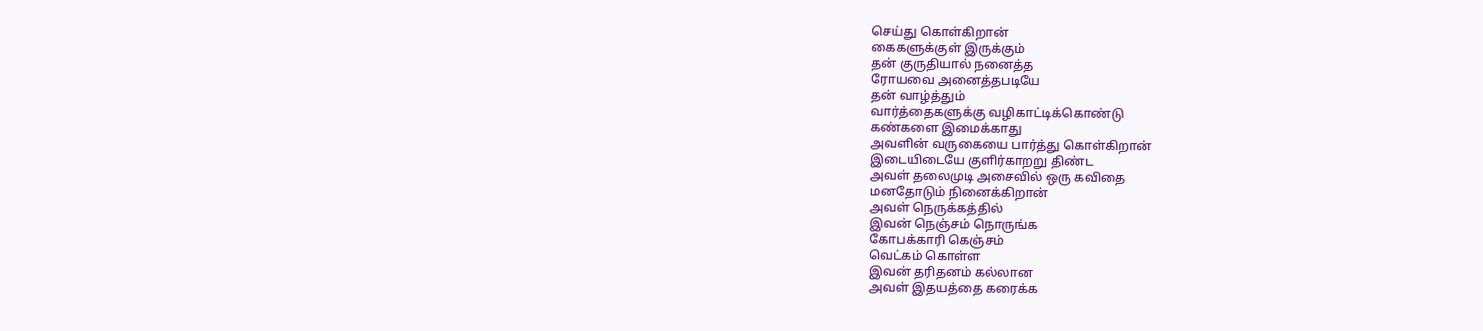செய்து கொள்கிறான்
கைகளுக்குள் இருக்கும்
தன் குருதியால் நனைத்த
ரோயவை அனைத்தபடியே
தன் வாழ்த்தும்
வார்த்தைகளுக்கு வழிகாட்டிக்கொண்டு
கண்களை இமைக்காது
அவளின் வருகையை பார்த்து கொள்கிறான்
இடையிடையே குளிர்காறறு திண்ட
அவள் தலைமுடி அசைவில் ஒரு கவிதை
மனதோடும் நினைக்கிறான்
அவள் நெருக்கத்தில்
இவன் நெஞ்சம் நொருங்க
கோபக்காரி கெஞ்சம்
வெட்கம் கொள்ள
இவன் தரிதனம் கல்லான
அவள் இதயத்தை கரைக்க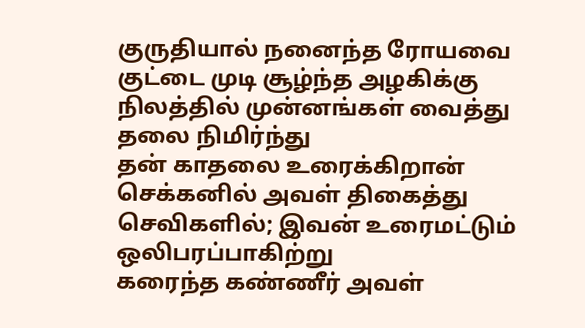குருதியால் நனைந்த ரோயவை
குட்டை முடி சூழ்ந்த அழகிக்கு
நிலத்தில் முன்னங்கள் வைத்து
தலை நிமிர்ந்து
தன் காதலை உரைக்கிறான்
செக்கனில் அவள் திகைத்து
செவிகளில்; இவன் உரைமட்டும்
ஒலிபரப்பாகிற்று
கரைந்த கண்ணீர் அவள்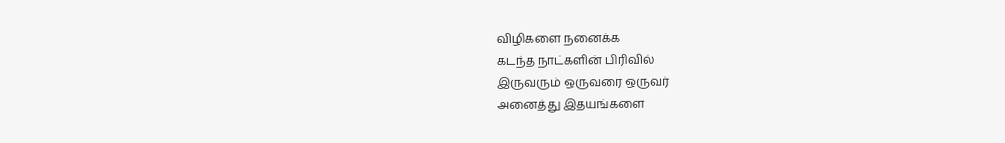விழிகளை நனைக்க
கடந்த நாட்களின் பிரிவில்
இருவரும் ஒருவரை ஒருவர்
அனைத்து இதயங்களை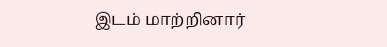இடம் மாற்றினார்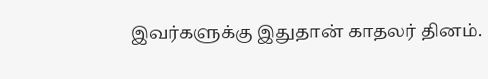இவர்களுக்கு இதுதான் காதலர் தினம்.